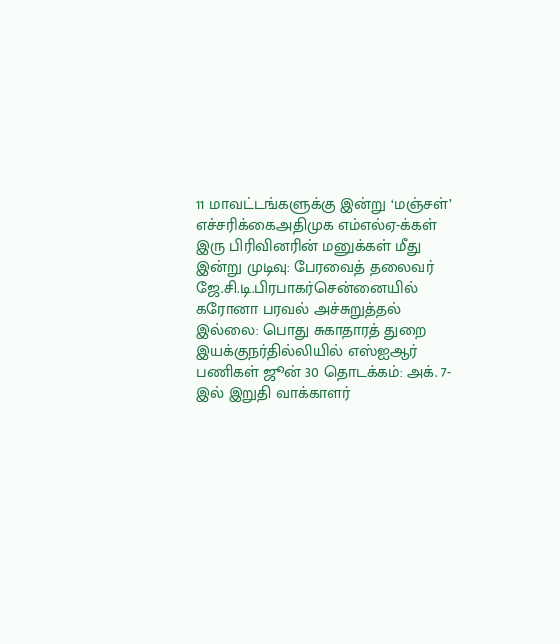11 மாவட்டங்களுக்கு இன்று ‘மஞ்சள்’ எச்சரிக்கைஅதிமுக எம்எல்ஏ-க்கள் இரு பிரிவினரின் மனுக்கள் மீது இன்று முடிவு: பேரவைத் தலைவர் ஜே.சி.டி.பிரபாகர்சென்னையில் கரோனா பரவல் அச்சுறுத்தல் இல்லை: பொது சுகாதாரத் துறை இயக்குநர்தில்லியில் எஸ்ஐஆர் பணிகள் ஜூன் 30 தொடக்கம்: அக். 7-இல் இறுதி வாக்காளர்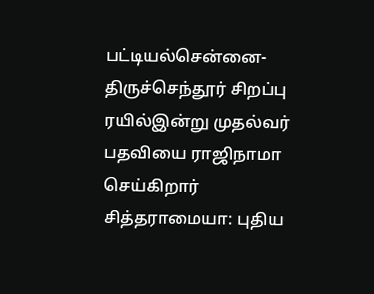பட்டியல்சென்னை-திருச்செந்தூர் சிறப்பு ரயில்இன்று முதல்வர் பதவியை ராஜிநாமா செய்கிறார் சித்தராமையா: புதிய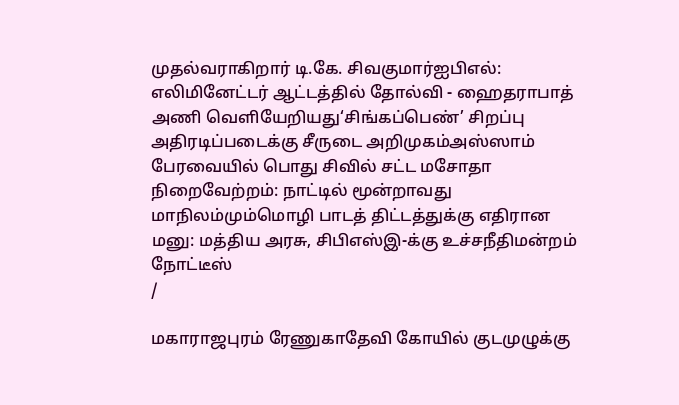முதல்வராகிறார் டி.கே. சிவகுமார்ஐபிஎல்: எலிமினேட்டர் ஆட்டத்தில் தோல்வி - ஹைதராபாத் அணி வெளியேறியது‘சிங்கப்பெண்’ சிறப்பு அதிரடிப்படைக்கு சீருடை அறிமுகம்அஸ்ஸாம் பேரவையில் பொது சிவில் சட்ட மசோதா நிறைவேற்றம்: நாட்டில் மூன்றாவது மாநிலம்மும்மொழி பாடத் திட்டத்துக்கு எதிரான மனு: மத்திய அரசு, சிபிஎஸ்இ-க்கு உச்சநீதிமன்றம் நோட்டீஸ்
/

மகாராஜபுரம் ரேணுகாதேவி கோயில் குடமுழுக்கு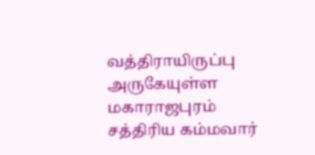வத்திராயிருப்பு அருகேயுள்ள மகாராஜபுரம் சத்திரிய கம்மவார்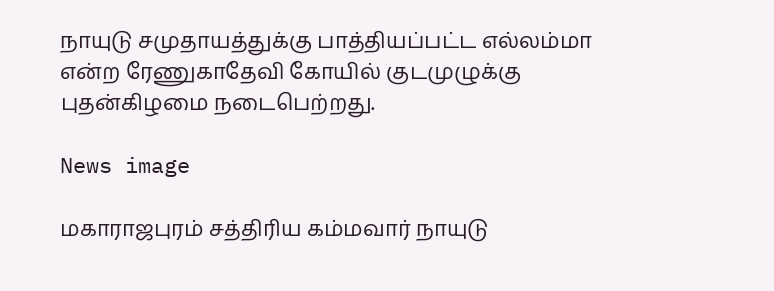நாயுடு சமுதாயத்துக்கு பாத்தியப்பட்ட எல்லம்மா என்ற ரேணுகாதேவி கோயில் குடமுழுக்கு புதன்கிழமை நடைபெற்றது.

News image

மகாராஜபுரம் சத்திரிய கம்மவார் நாயுடு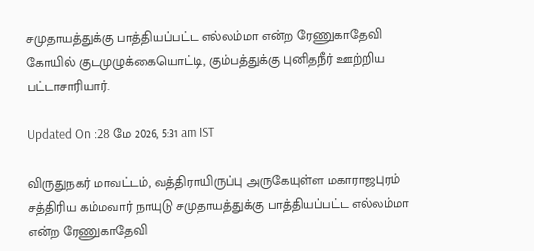சமுதாயத்துக்கு பாத்தியப்பட்ட எல்லம்மா என்ற ரேணுகாதேவி கோயில் குடமுழுக்கையொட்டி, கும்பத்துக்கு புனிதநீர் ஊற்றிய பட்டாசாரியார்.

Updated On :28 மே 2026, 5:31 am IST

விருதுநகர் மாவட்டம், வத்திராயிருப்பு அருகேயுள்ள மகாராஜபுரம் சத்திரிய கம்மவார் நாயுடு சமுதாயத்துக்கு பாத்தியப்பட்ட எல்லம்மா என்ற ரேணுகாதேவி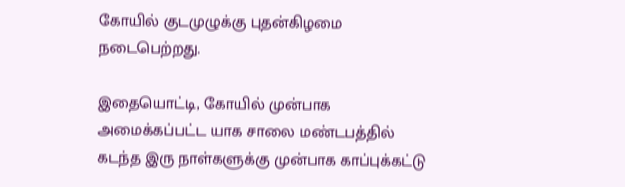கோயில் குடமுழுக்கு புதன்கிழமை நடைபெற்றது.

இதையொட்டி, கோயில் முன்பாக அமைக்கப்பட்ட யாக சாலை மண்டபத்தில் கடந்த இரு நாள்களுக்கு முன்பாக காப்புக்கட்டு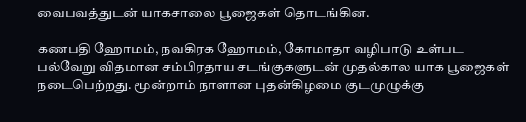வைபவத்துடன் யாகசாலை பூஜைகள் தொடங்கின.

கணபதி ஹோமம், நவகிரக ஹோமம், கோமாதா வழிபாடு உள்பட பல்வேறு விதமான சம்பிரதாய சடங்குகளுடன் முதல்கால யாக பூஜைகள் நடைபெற்றது. மூன்றாம் நாளான புதன்கிழமை குடமுழுக்கு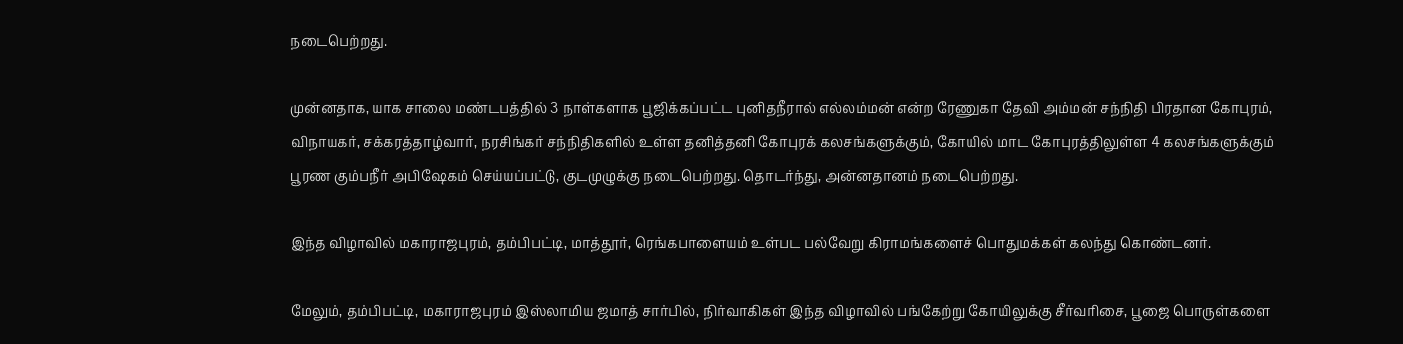நடைபெற்றது.

முன்னதாக, யாக சாலை மண்டபத்தில் 3 நாள்களாக பூஜிக்கப்பட்ட புனிதநீரால் எல்லம்மன் என்ற ரேணுகா தேவி அம்மன் சந்நிதி பிரதான கோபுரம், விநாயகர், சக்கரத்தாழ்வார், நரசிங்கர் சந்நிதிகளில் உள்ள தனித்தனி கோபுரக் கலசங்களுக்கும், கோயில் மாட கோபுரத்திலுள்ள 4 கலசங்களுக்கும் பூரண கும்பநீர் அபிஷேகம் செய்யப்பட்டு, குடமுழுக்கு நடைபெற்றது. தொடர்ந்து, அன்னதானம் நடைபெற்றது.

இந்த விழாவில் மகாராஜபுரம், தம்பிபட்டி, மாத்தூர், ரெங்கபாளையம் உள்பட பல்வேறு கிராமங்களைச் பொதுமக்கள் கலந்து கொண்டனர்.

மேலும், தம்பிபட்டி, மகாராஜபுரம் இஸ்லாமிய ஜமாத் சார்பில், நிர்வாகிகள் இந்த விழாவில் பங்கேற்று கோயிலுக்கு சீர்வரிசை, பூஜை பொருள்களை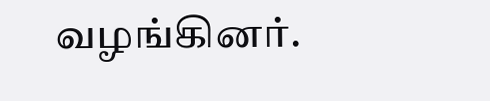வழங்கினர்.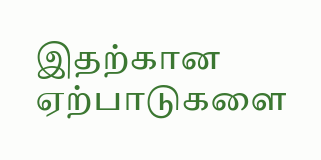இதற்கான ஏற்பாடுகளை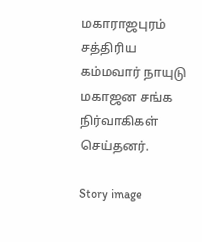மகாராஜபுரம் சத்திரிய கம்மவார் நாயுடு மகாஜன சங்க நிர்வாகிகள் செய்தனர்.

Story image